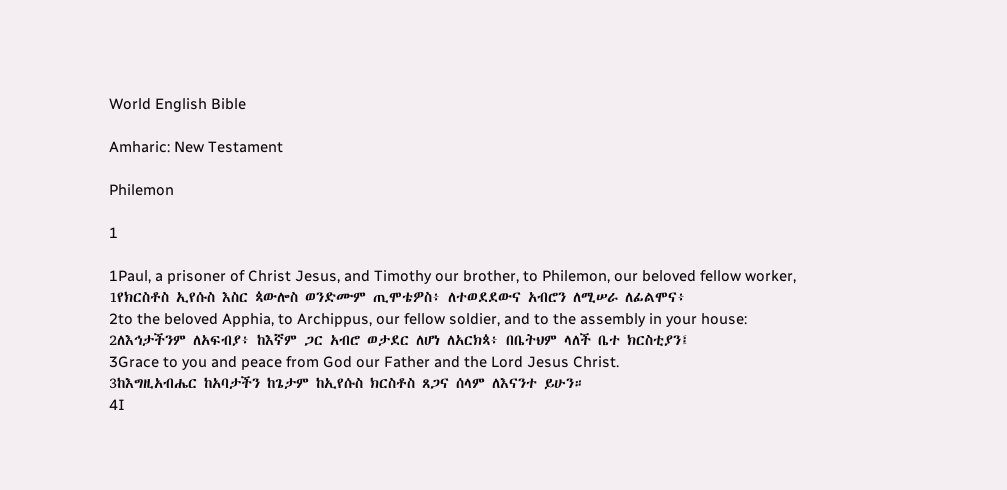World English Bible

Amharic: New Testament

Philemon

1

1Paul, a prisoner of Christ Jesus, and Timothy our brother, to Philemon, our beloved fellow worker,
1የክርስቶስ ኢየሱስ እስር ጳውሎስ ወንድሙም ጢሞቴዎስ፥ ለተወደደውና አብሮን ለሚሠራ ለፊልሞና፥
2to the beloved Apphia, to Archippus, our fellow soldier, and to the assembly in your house:
2ለእኅታችንም ለአፍብያ፥ ከእኛም ጋር አብሮ ወታደር ለሆነ ለአርክጳ፥ በቤትህም ላለች ቤተ ክርስቲያን፤
3Grace to you and peace from God our Father and the Lord Jesus Christ.
3ከእግዚአብሔር ከአባታችን ከጌታም ከኢየሱስ ክርስቶስ ጸጋና ሰላም ለእናንተ ይሁን።
4I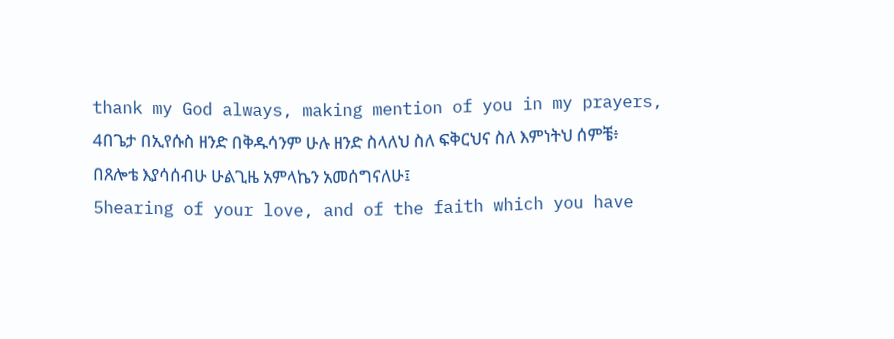thank my God always, making mention of you in my prayers,
4በጌታ በኢየሱስ ዘንድ በቅዱሳንም ሁሉ ዘንድ ስላለህ ስለ ፍቅርህና ስለ እምነትህ ሰምቼ፥ በጸሎቴ እያሳሰብሁ ሁልጊዜ አምላኬን አመሰግናለሁ፤
5hearing of your love, and of the faith which you have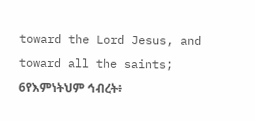toward the Lord Jesus, and toward all the saints;
6የእምነትህም ኅብረት፥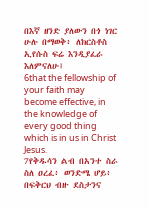በእኛ ዘንድ ያለውን በጎ ነገር ሁሉ በማወቅ፥ ለክርስቶስ ኢየሱስ ፍሬ እንዲያፈራ እለምናለሁ፤
6that the fellowship of your faith may become effective, in the knowledge of every good thing which is in us in Christ Jesus.
7የቅዱሳን ልብ በአንተ ስራ ስለ ዐረፈ፥ ወንድሜ ሆይ፥ በፍቅርህ ብዙ ደስታንና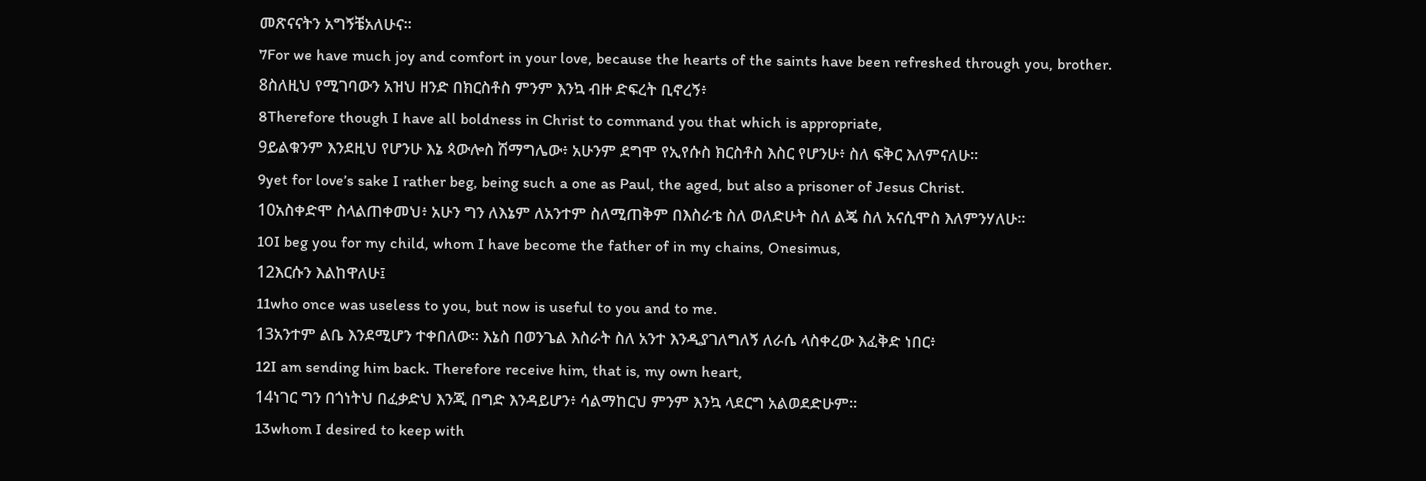መጽናናትን አግኝቼአለሁና።
7For we have much joy and comfort in your love, because the hearts of the saints have been refreshed through you, brother.
8ስለዚህ የሚገባውን አዝህ ዘንድ በክርስቶስ ምንም እንኳ ብዙ ድፍረት ቢኖረኝ፥
8Therefore though I have all boldness in Christ to command you that which is appropriate,
9ይልቁንም እንደዚህ የሆንሁ እኔ ጳውሎስ ሽማግሌው፥ አሁንም ደግሞ የኢየሱስ ክርስቶስ እስር የሆንሁ፥ ስለ ፍቅር እለምናለሁ።
9yet for love’s sake I rather beg, being such a one as Paul, the aged, but also a prisoner of Jesus Christ.
10አስቀድሞ ስላልጠቀመህ፥ አሁን ግን ለእኔም ለአንተም ስለሚጠቅም በእስራቴ ስለ ወለድሁት ስለ ልጄ ስለ አናሲሞስ እለምንሃለሁ።
10I beg you for my child, whom I have become the father of in my chains, Onesimus,
12እርሱን እልከዋለሁ፤
11who once was useless to you, but now is useful to you and to me.
13አንተም ልቤ እንደሚሆን ተቀበለው። እኔስ በወንጌል እስራት ስለ አንተ እንዲያገለግለኝ ለራሴ ላስቀረው እፈቅድ ነበር፥
12I am sending him back. Therefore receive him, that is, my own heart,
14ነገር ግን በጎነትህ በፈቃድህ እንጂ በግድ እንዳይሆን፥ ሳልማከርህ ምንም እንኳ ላደርግ አልወደድሁም።
13whom I desired to keep with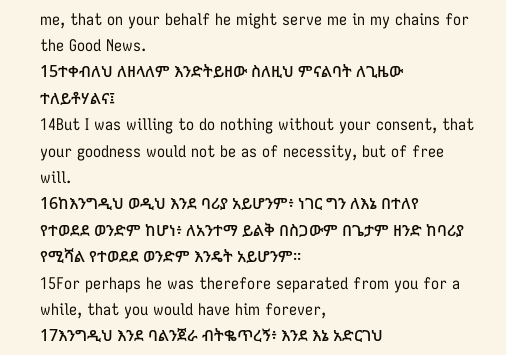me, that on your behalf he might serve me in my chains for the Good News.
15ተቀብለህ ለዘላለም እንድትይዘው ስለዚህ ምናልባት ለጊዜው ተለይቶሃልና፤
14But I was willing to do nothing without your consent, that your goodness would not be as of necessity, but of free will.
16ከእንግዲህ ወዲህ እንደ ባሪያ አይሆንም፥ ነገር ግን ለእኔ በተለየ የተወደደ ወንድም ከሆነ፥ ለአንተማ ይልቅ በስጋውም በጌታም ዘንድ ከባሪያ የሚሻል የተወደደ ወንድም እንዴት አይሆንም።
15For perhaps he was therefore separated from you for a while, that you would have him forever,
17እንግዲህ እንደ ባልንጀራ ብትቈጥረኝ፥ እንደ እኔ አድርገህ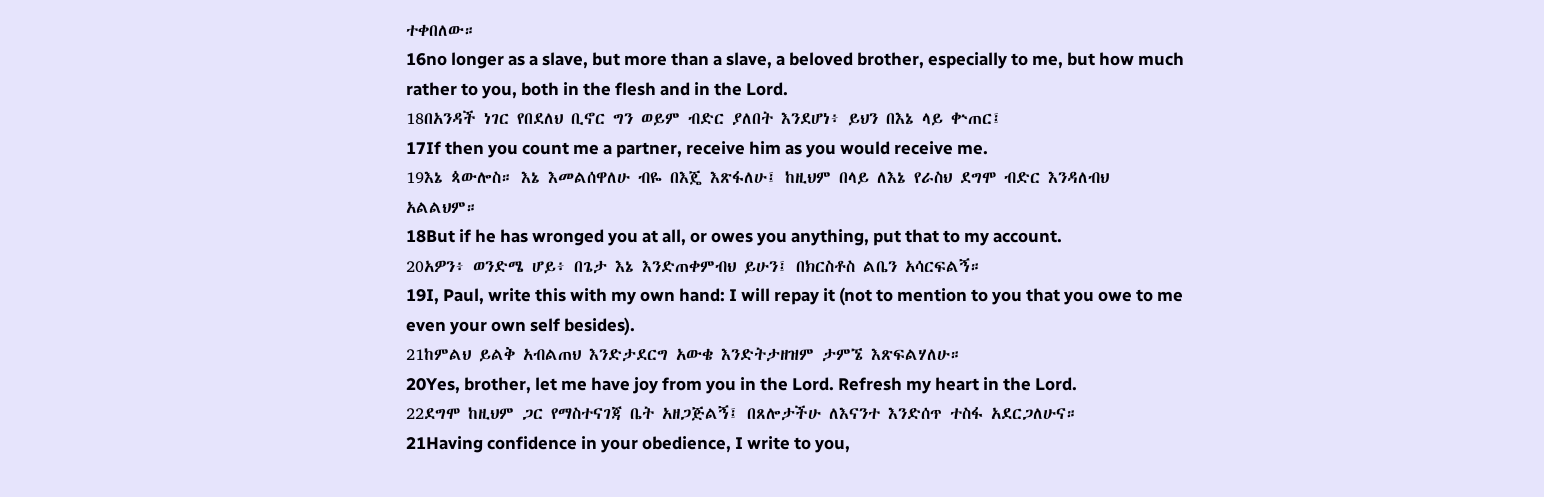ተቀበለው።
16no longer as a slave, but more than a slave, a beloved brother, especially to me, but how much rather to you, both in the flesh and in the Lord.
18በአንዳች ነገር የበደለህ ቢኖር ግን ወይም ብድር ያለበት እንደሆነ፥ ይህን በእኔ ላይ ቍጠር፤
17If then you count me a partner, receive him as you would receive me.
19እኔ ጳውሎስ። እኔ እመልሰዋለሁ ብዬ በእጄ እጽፋለሁ፤ ከዚህም በላይ ለእኔ የራስህ ደግሞ ብድር እንዳለብህ አልልህም።
18But if he has wronged you at all, or owes you anything, put that to my account.
20አዎን፥ ወንድሜ ሆይ፥ በጌታ እኔ እንድጠቀምብህ ይሁን፤ በክርስቶስ ልቤን አሳርፍልኝ።
19I, Paul, write this with my own hand: I will repay it (not to mention to you that you owe to me even your own self besides).
21ከምልህ ይልቅ አብልጠህ እንድታደርግ አውቄ እንድትታዘዝም ታምኜ እጽፍልሃለሁ።
20Yes, brother, let me have joy from you in the Lord. Refresh my heart in the Lord.
22ደግሞ ከዚህም ጋር የማስተናገጃ ቤት አዘጋጅልኝ፤ በጸሎታችሁ ለእናንተ እንድሰጥ ተስፋ አደርጋለሁና።
21Having confidence in your obedience, I write to you,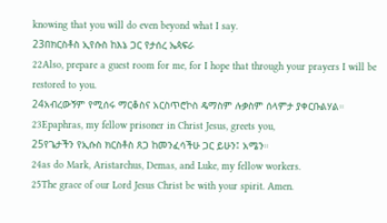knowing that you will do even beyond what I say.
23በክርስቶስ ኢየሱስ ከእኔ ጋር የታሰረ ኤጳፍራ
22Also, prepare a guest room for me, for I hope that through your prayers I will be restored to you.
24አብረውኝም የሚሰሩ ማርቆስና አርስጥሮኮስ ዴማስም ሉቃስም ሰላምታ ያቀርቡልሃል።
23Epaphras, my fellow prisoner in Christ Jesus, greets you,
25የጌታችን የኢሱስ ክርስቶስ ጸጋ ከመንፈሳችሁ ጋር ይሁን፤ አሜን።
24as do Mark, Aristarchus, Demas, and Luke, my fellow workers.
25The grace of our Lord Jesus Christ be with your spirit. Amen.